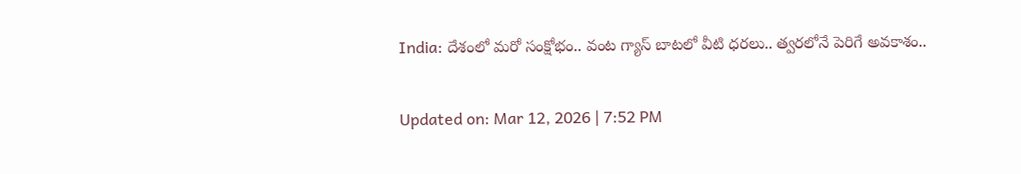India: దేశంలో మరో సంక్షోభం.. వంట గ్యాస్ బాటలో వీటి ధరలు.. త్వరలోనే పెరిగే అవకాశం..

Updated on: Mar 12, 2026 | 7:52 PM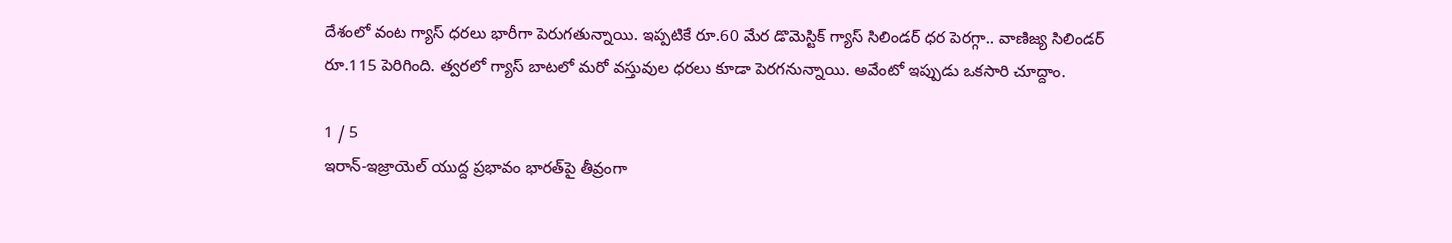దేశంలో వంట గ్యాస్ ధరలు భారీగా పెరుగతున్నాయి. ఇప్పటికే రూ.60 మేర డొమెస్టిక్ గ్యాస్ సిలిండర్ ధర పెరగ్గా.. వాణిజ్య సిలిండర్ రూ.115 పెరిగింది. త్వరలో గ్యాస్ బాటలో మరో వస్తువుల ధరలు కూడా పెరగనున్నాయి. అవేంటో ఇప్పుడు ఒకసారి చూద్దాం.

1 / 5
ఇరాన్-ఇజ్రాయెల్ యుద్ద ప్రభావం భారత్‌పై తీవ్రంగా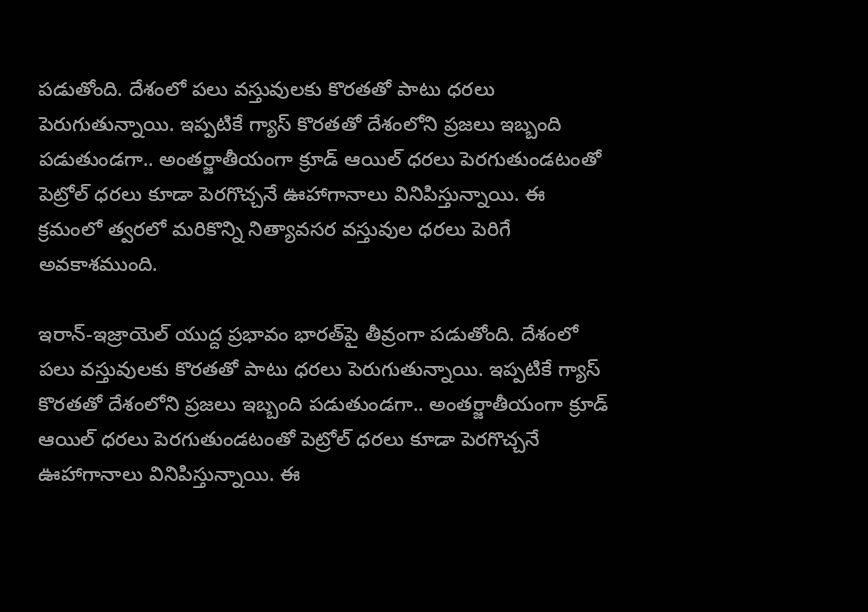పడుతోంది. దేశంలో పలు వస్తువులకు కొరతతో పాటు ధరలు పెరుగుతున్నాయి. ఇప్పటికే గ్యాస్ కొరతతో దేశంలోని ప్రజలు ఇబ్బంది పడుతుండగా.. అంతర్జాతీయంగా క్రూడ్ ఆయిల్ ధరలు పెరగుతుండటంతో పెట్రోల్ ధరలు కూడా పెరగొచ్చనే ఊహాగానాలు వినిపిస్తున్నాయి. ఈ క్రమంలో త్వరలో మరికొన్ని నిత్యావసర వస్తువుల ధరలు పెరిగే అవకాశముంది.

ఇరాన్-ఇజ్రాయెల్ యుద్ద ప్రభావం భారత్‌పై తీవ్రంగా పడుతోంది. దేశంలో పలు వస్తువులకు కొరతతో పాటు ధరలు పెరుగుతున్నాయి. ఇప్పటికే గ్యాస్ కొరతతో దేశంలోని ప్రజలు ఇబ్బంది పడుతుండగా.. అంతర్జాతీయంగా క్రూడ్ ఆయిల్ ధరలు పెరగుతుండటంతో పెట్రోల్ ధరలు కూడా పెరగొచ్చనే ఊహాగానాలు వినిపిస్తున్నాయి. ఈ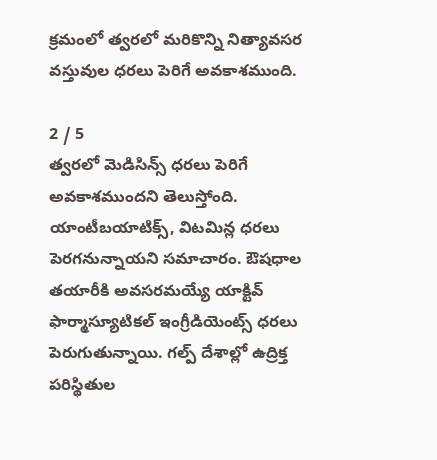క్రమంలో త్వరలో మరికొన్ని నిత్యావసర వస్తువుల ధరలు పెరిగే అవకాశముంది.

2 / 5
త్వరలో మెడిసిన్స్ ధరలు పెరిగే అవకాశముందని తెలుస్తోంది. యాంటీబయాటిక్స్, విటమిన్ల ధరలు పెరగనున్నాయని సమాచారం. ఔషధాల తయారీకి అవసరమయ్యే యాక్టివ్ ఫార్మాస్యూటికల్ ఇంగ్రీడియెంట్స్ ధరలు పెరుగుతున్నాయి. గల్ప్ దేశాల్లో ఉద్రిక్త పరిస్థితుల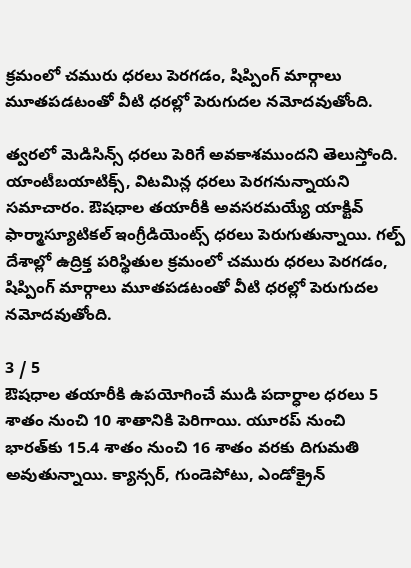క్రమంలో చమురు ధరలు పెరగడం, షిప్పింగ్ మార్గాలు మూతపడటంతో వీటి ధరల్లో పెరుగుదల నమోదవుతోంది.

త్వరలో మెడిసిన్స్ ధరలు పెరిగే అవకాశముందని తెలుస్తోంది. యాంటీబయాటిక్స్, విటమిన్ల ధరలు పెరగనున్నాయని సమాచారం. ఔషధాల తయారీకి అవసరమయ్యే యాక్టివ్ ఫార్మాస్యూటికల్ ఇంగ్రీడియెంట్స్ ధరలు పెరుగుతున్నాయి. గల్ప్ దేశాల్లో ఉద్రిక్త పరిస్థితుల క్రమంలో చమురు ధరలు పెరగడం, షిప్పింగ్ మార్గాలు మూతపడటంతో వీటి ధరల్లో పెరుగుదల నమోదవుతోంది.

3 / 5
ఔషధాల తయారీకి ఉపయోగించే ముడి పదార్ధాల ధరలు 5 శాతం నుంచి 10 శాతానికి పెరిగాయి. యూరప్ నుంచి భారత్‌కు 15.4 శాతం నుంచి 16 శాతం వరకు దిగుమతి అవుతున్నాయి. క్యాన్సర్, గుండెపోటు, ఎండోక్రైన్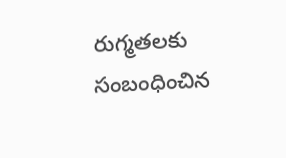రుగ్మతలకు సంబంధించిన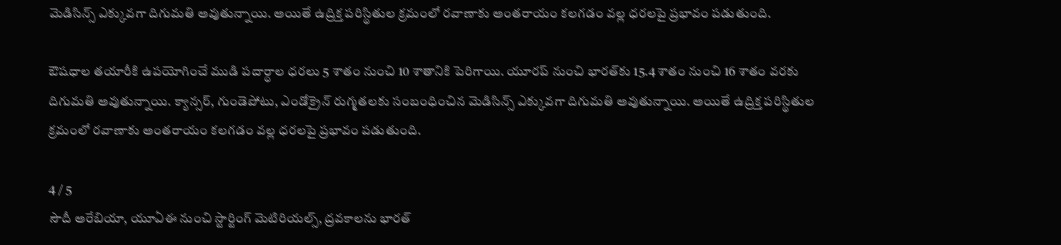మెడిసిన్స్ ఎక్కువగా దిగుమతి అవుతున్నాయి. అయితే ఉద్రిక్త పరిస్థితుల క్రమంలో రవాణాకు అంతరాయం కలగడం వల్ల ధరలపై ప్రభావం పడుతుంది.

ఔషధాల తయారీకి ఉపయోగించే ముడి పదార్ధాల ధరలు 5 శాతం నుంచి 10 శాతానికి పెరిగాయి. యూరప్ నుంచి భారత్‌కు 15.4 శాతం నుంచి 16 శాతం వరకు దిగుమతి అవుతున్నాయి. క్యాన్సర్, గుండెపోటు, ఎండోక్రైన్ రుగ్మతలకు సంబంధించిన మెడిసిన్స్ ఎక్కువగా దిగుమతి అవుతున్నాయి. అయితే ఉద్రిక్త పరిస్థితుల క్రమంలో రవాణాకు అంతరాయం కలగడం వల్ల ధరలపై ప్రభావం పడుతుంది.

4 / 5
సౌదీ అరేబియా, యూఏఈ నుంచి స్టార్టింగ్ మెటిరియల్స్, ద్రవకాలను భారత్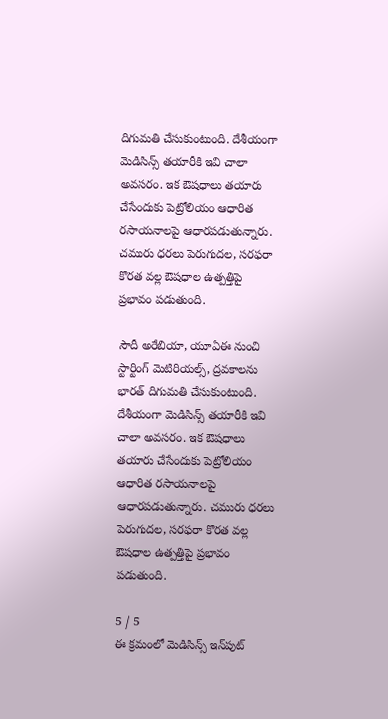దిగుమతి చేసుకుంటుంది. దేశీయంగా మెడిసిన్స్ తయారీకి ఇవి చాలా అవసరం. ఇక ఔషధాలు తయారు చేసేందుకు పెట్రోలియం ఆధారిత రసాయనాలపై ఆధారపడుతున్నారు. చమురు ధరలు పెరుగుదల, సరఫరా కొరత వల్ల ఔషధాల ఉత్పత్తిపై ప్రభావం పడుతుంది.

సౌదీ అరేబియా, యూఏఈ నుంచి స్టార్టింగ్ మెటిరియల్స్, ద్రవకాలను భారత్ దిగుమతి చేసుకుంటుంది. దేశీయంగా మెడిసిన్స్ తయారీకి ఇవి చాలా అవసరం. ఇక ఔషధాలు తయారు చేసేందుకు పెట్రోలియం ఆధారిత రసాయనాలపై ఆధారపడుతున్నారు. చమురు ధరలు పెరుగుదల, సరఫరా కొరత వల్ల ఔషధాల ఉత్పత్తిపై ప్రభావం పడుతుంది.

5 / 5
ఈ క్రమంలో మెడిసిన్స్ ఇన్‌పుట్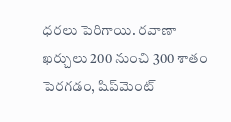ధరలు పెరిగాయి. రవాణా ఖర్చులు 200 నుంచి 300 శాతం పెరగడం, షిప్‌మెంట్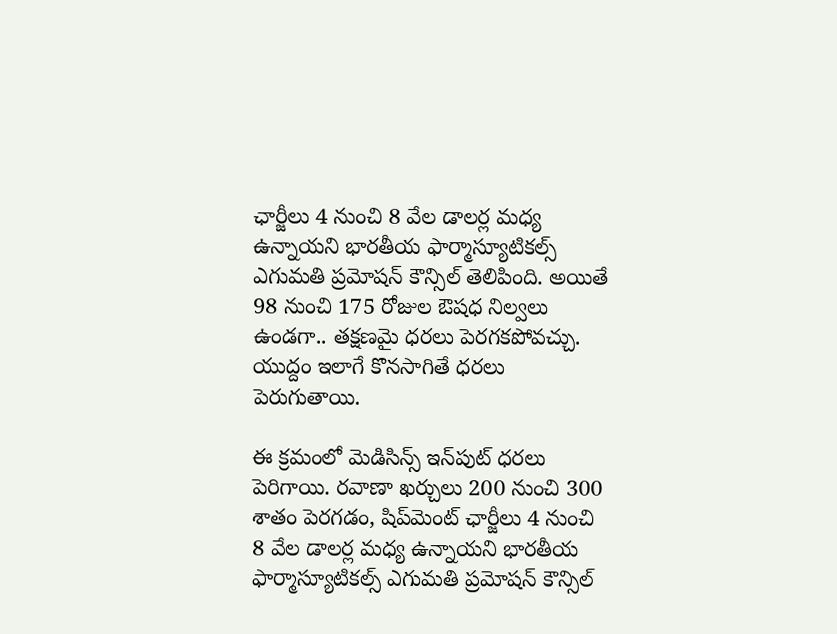ఛార్జీలు 4 నుంచి 8 వేల డాలర్ల మధ్య ఉన్నాయని భారతీయ ఫార్మాస్యూటికల్స్ ఎగుమతి ప్రమోషన్ కౌన్సిల్ తెలిపింది. అయితే 98 నుంచి 175 రోజుల ఔషధ నిల్వలు ఉండగా.. తక్షణమై ధరలు పెరగకపోవచ్చు.  యుద్దం ఇలాగే కొనసాగితే ధరలు పెరుగుతాయి.

ఈ క్రమంలో మెడిసిన్స్ ఇన్‌పుట్ ధరలు పెరిగాయి. రవాణా ఖర్చులు 200 నుంచి 300 శాతం పెరగడం, షిప్‌మెంట్ ఛార్జీలు 4 నుంచి 8 వేల డాలర్ల మధ్య ఉన్నాయని భారతీయ ఫార్మాస్యూటికల్స్ ఎగుమతి ప్రమోషన్ కౌన్సిల్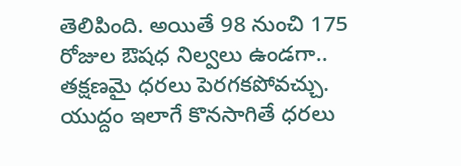తెలిపింది. అయితే 98 నుంచి 175 రోజుల ఔషధ నిల్వలు ఉండగా.. తక్షణమై ధరలు పెరగకపోవచ్చు. యుద్దం ఇలాగే కొనసాగితే ధరలు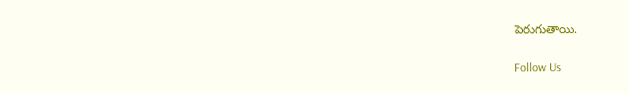పెరుగుతాయి.

Follow Us